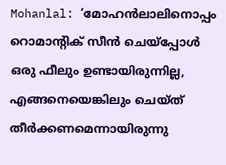Mohanlal: ‘മോഹന്‍ലാലിനൊപ്പം റൊമാന്റിക് സീന്‍ ചെയ്‌പ്പോള്‍ ഒരു ഫീലും ഉണ്ടായിരുന്നില്ല, എങ്ങനെയെങ്കിലും ചെയ്ത് തീര്‍ക്കണമെന്നായിരുന്നു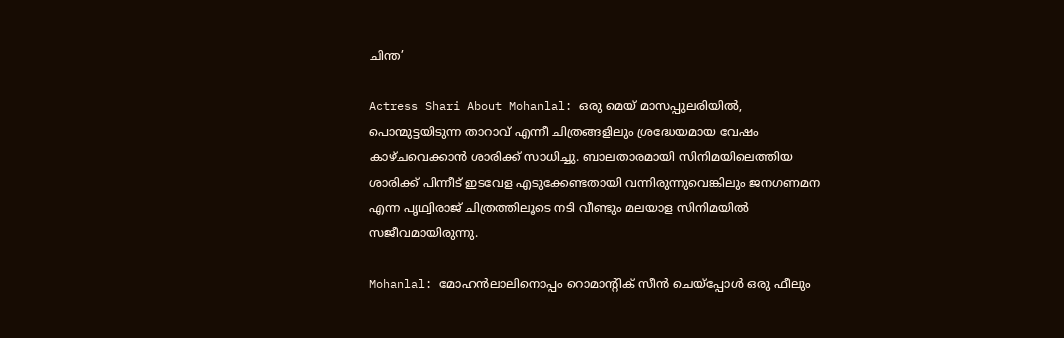ചിന്ത’

Actress Shari About Mohanlal: ഒരു മെയ് മാസപ്പുലരിയില്‍, പൊന്മുട്ടയിടുന്ന താറാവ് എന്നീ ചിത്രങ്ങളിലും ശ്രദ്ധേയമായ വേഷം കാഴ്ചവെക്കാന്‍ ശാരിക്ക് സാധിച്ചു. ബാലതാരമായി സിനിമയിലെത്തിയ ശാരിക്ക് പിന്നീട് ഇടവേള എടുക്കേണ്ടതായി വന്നിരുന്നുവെങ്കിലും ജനഗണമന എന്ന പൃഥ്വിരാജ് ചിത്രത്തിലൂടെ നടി വീണ്ടും മലയാള സിനിമയില്‍ സജീവമായിരുന്നു.

Mohanlal: മോഹന്‍ലാലിനൊപ്പം റൊമാന്റിക് സീന്‍ ചെയ്‌പ്പോള്‍ ഒരു ഫീലും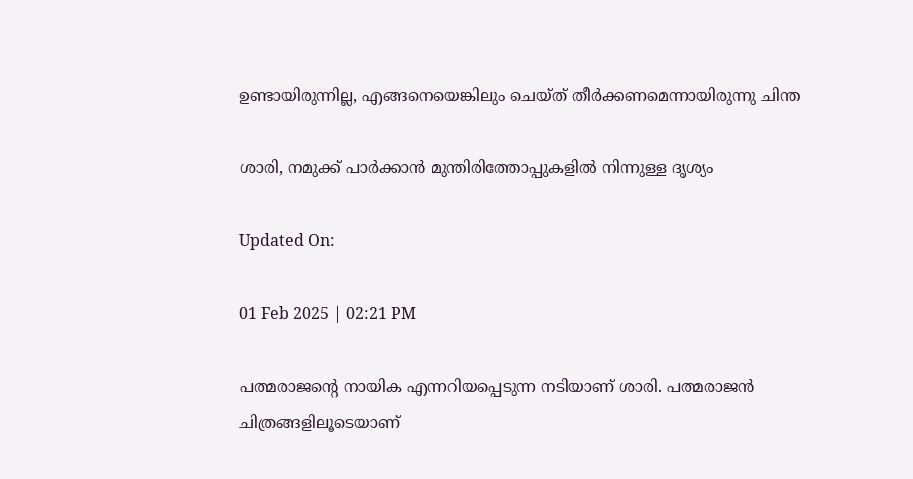ഉണ്ടായിരുന്നില്ല, എങ്ങനെയെങ്കിലും ചെയ്ത് തീര്‍ക്കണമെന്നായിരുന്നു ചിന്ത

ശാരി, നമുക്ക് പാര്‍ക്കാന്‍ മുന്തിരിത്തോപ്പുകളില്‍ നിന്നുള്ള ദൃശ്യം

Updated On:

01 Feb 2025 | 02:21 PM

പത്മരാജന്റെ നായിക എന്നറിയപ്പെടുന്ന നടിയാണ് ശാരി. പത്മരാജന്‍ ചിത്രങ്ങളിലൂടെയാണ്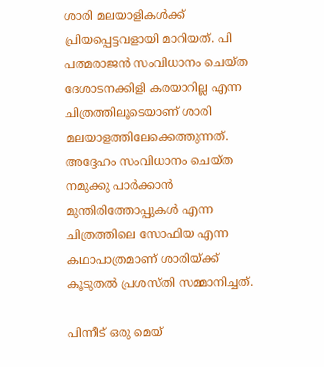ശാരി മലയാളികള്‍ക്ക് പ്രിയപ്പെട്ടവളായി മാറിയത്. പി പത്മരാജന്‍ സംവിധാനം ചെയ്ത ദേശാടനക്കിളി കരയാറില്ല എന്ന ചിത്രത്തിലൂടെയാണ് ശാരി മലയാളത്തിലേക്കെത്തുന്നത്. അദ്ദേഹം സംവിധാനം ചെയ്ത നമുക്കു പാര്‍ക്കാന്‍ മുന്തിരിത്തോപ്പുകള്‍ എന്ന ചിത്രത്തിലെ സോഫിയ എന്ന കഥാപാത്രമാണ് ശാരിയ്ക്ക് കൂടുതല്‍ പ്രശസ്തി സമ്മാനിച്ചത്.

പിന്നീട് ഒരു മെയ്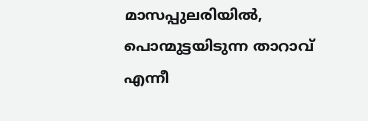മാസപ്പുലരിയില്‍, പൊന്മുട്ടയിടുന്ന താറാവ് എന്നീ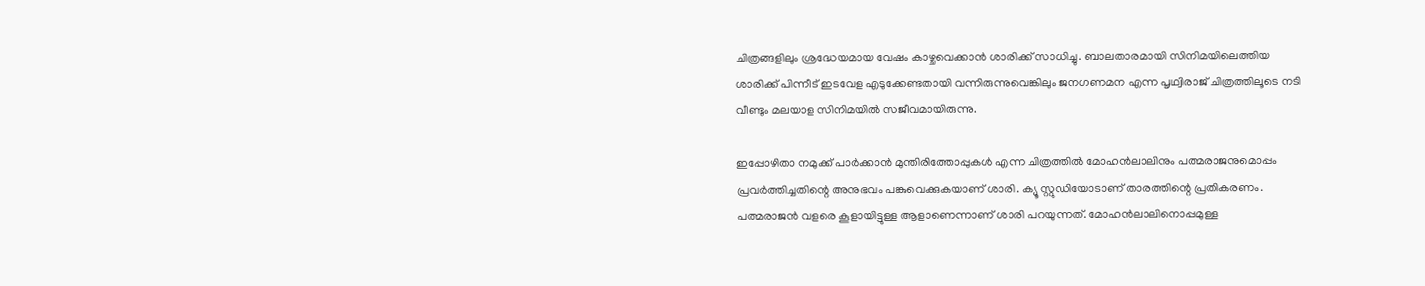ചിത്രങ്ങളിലും ശ്രദ്ധേയമായ വേഷം കാഴ്ചവെക്കാന്‍ ശാരിക്ക് സാധിച്ചു. ബാലതാരമായി സിനിമയിലെത്തിയ ശാരിക്ക് പിന്നീട് ഇടവേള എടുക്കേണ്ടതായി വന്നിരുന്നുവെങ്കിലും ജനഗണമന എന്ന പൃഥ്വിരാജ് ചിത്രത്തിലൂടെ നടി വീണ്ടും മലയാള സിനിമയില്‍ സജീവമായിരുന്നു.

ഇപ്പോഴിതാ നമുക്ക് പാര്‍ക്കാന്‍ മുന്തിരിത്തോപ്പുകള്‍ എന്ന ചിത്രത്തില്‍ മോഹന്‍ലാലിനും പത്മരാജനുമൊപ്പം പ്രവര്‍ത്തിച്ചതിന്റെ അനുഭവം പങ്കുവെക്കുകയാണ് ശാരി. ക്യൂ സ്റ്റുഡിയോടാണ് താരത്തിന്റെ പ്രതികരണം. പത്മരാജന്‍ വളരെ കൂളായിട്ടുള്ള ആളാണെന്നാണ് ശാരി പറയുന്നത്. മോഹന്‍ലാലിനൊപ്പമുള്ള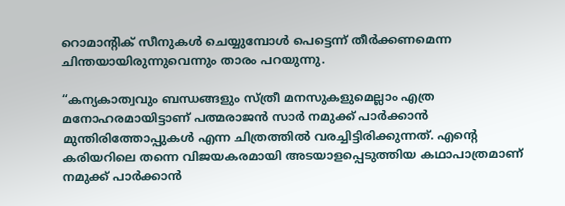റൊമാന്റിക് സീനുകള്‍ ചെയ്യുമ്പോള്‍ പെട്ടെന്ന് തീര്‍ക്കണമെന്ന ചിന്തയായിരുന്നുവെന്നും താരം പറയുന്നു.

“കന്യകാത്വവും ബന്ധങ്ങളും സ്ത്രീ മനസുകളുമെല്ലാം എത്ര മനോഹരമായിട്ടാണ് പത്മരാജന്‍ സാര്‍ നമുക്ക് പാര്‍ക്കാന്‍ മുന്തിരിത്തോപ്പുകള്‍ എന്ന ചിത്രത്തില്‍ വരച്ചിട്ടിരിക്കുന്നത്. എന്റെ കരിയറിലെ തന്നെ വിജയകരമായി അടയാളപ്പെടുത്തിയ കഥാപാത്രമാണ് നമുക്ക് പാര്‍ക്കാന്‍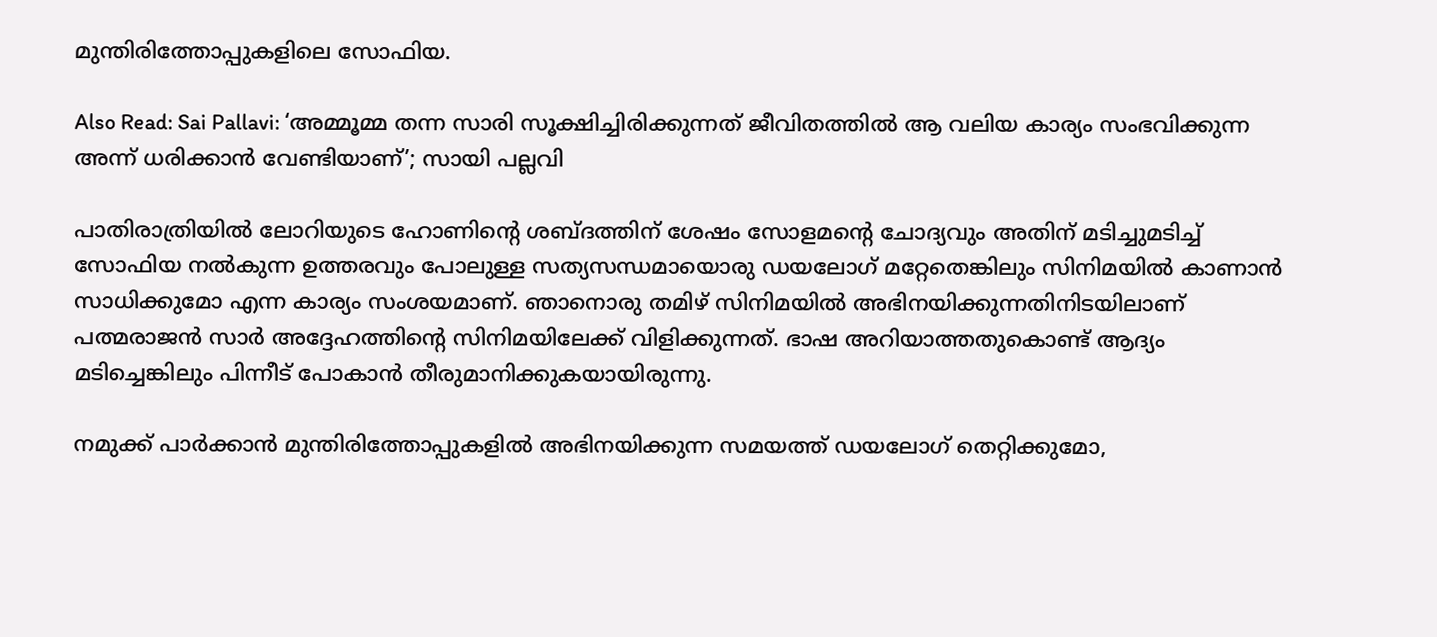മുന്തിരിത്തോപ്പുകളിലെ സോഫിയ.

Also Read: Sai Pallavi: ‘അമ്മൂമ്മ തന്ന സാരി സൂക്ഷിച്ചിരിക്കുന്നത് ജീവിതത്തില്‍ ആ വലിയ കാര്യം സംഭവിക്കുന്ന അന്ന് ധരിക്കാന്‍ വേണ്ടിയാണ്’; സായി പല്ലവി

പാതിരാത്രിയില്‍ ലോറിയുടെ ഹോണിന്റെ ശബ്ദത്തിന് ശേഷം സോളമന്റെ ചോദ്യവും അതിന് മടിച്ചുമടിച്ച് സോഫിയ നല്‍കുന്ന ഉത്തരവും പോലുള്ള സത്യസന്ധമായൊരു ഡയലോഗ് മറ്റേതെങ്കിലും സിനിമയില്‍ കാണാന്‍ സാധിക്കുമോ എന്ന കാര്യം സംശയമാണ്. ഞാനൊരു തമിഴ് സിനിമയില്‍ അഭിനയിക്കുന്നതിനിടയിലാണ് പത്മരാജന്‍ സാര്‍ അദ്ദേഹത്തിന്റെ സിനിമയിലേക്ക് വിളിക്കുന്നത്. ഭാഷ അറിയാത്തതുകൊണ്ട് ആദ്യം മടിച്ചെങ്കിലും പിന്നീട് പോകാന്‍ തീരുമാനിക്കുകയായിരുന്നു.

നമുക്ക് പാര്‍ക്കാന്‍ മുന്തിരിത്തോപ്പുകളില്‍ അഭിനയിക്കുന്ന സമയത്ത് ഡയലോഗ് തെറ്റിക്കുമോ,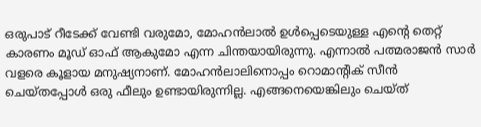ഒരുപാട് റീടേക്ക് വേണ്ടി വരുമോ, മോഹന്‍ലാല്‍ ഉള്‍പ്പെടെയുള്ള എന്റെ തെറ്റ് കാരണം മൂഡ് ഓഫ് ആകുമോ എന്ന ചിന്തയായിരുന്നു. എന്നാല്‍ പത്മരാജന്‍ സാര്‍ വളരെ കൂളായ മനുഷ്യനാണ്. മോഹന്‍ലാലിനൊപ്പം റൊമാന്റിക് സീന്‍ ചെയ്തപ്പോള്‍ ഒരു ഫീലും ഉണ്ടായിരുന്നില്ല. എങ്ങനെയെങ്കിലും ചെയ്ത്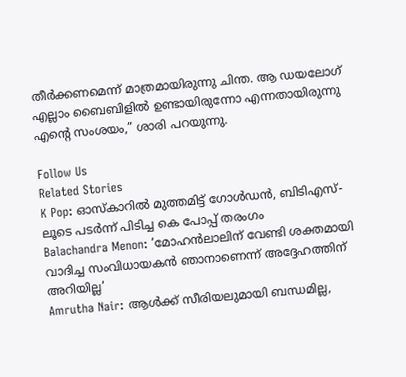തീര്‍ക്കണമെന്ന് മാത്രമായിരുന്നു ചിന്ത. ആ ഡയലോഗ് എല്ലാം ബൈബിളില്‍ ഉണ്ടായിരുന്നോ എന്നതായിരുന്നു എന്റെ സംശയം,” ശാരി പറയുന്നു.

Follow Us
Related Stories
K Pop: ഓസ്കാറിൽ മുത്തമിട്ട് ഗോൾഡൻ, ബിടിഎസ്-ലൂടെ പടർന്ന് പിടിച്ച കെ പോപ്പ് തരംഗം
Balachandra Menon: ‘മോഹന്‍ലാലിന് വേണ്ടി ശക്തമായി വാദിച്ച സംവിധായകന്‍ ഞാനാണെന്ന്‌ അദ്ദേഹത്തിന് അറിയില്ല’
Amrutha Nair: ആള്‍ക്ക് സീരിയലുമായി ബന്ധമില്ല,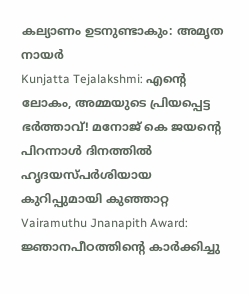കല്യാണം ഉടനുണ്ടാകും: അമൃത നായര്‍
Kunjatta Tejalakshmi: എന്റെ ലോകം, അമ്മയുടെ പ്രിയപ്പെട്ട ഭർത്താവ്! മനോജ് കെ ജയന്റെ പിറന്നാൾ ദിനത്തിൽ ഹൃദയസ്പർശിയായ കുറിപ്പുമായി കുഞ്ഞാറ്റ
Vairamuthu Jnanapith Award: ജ്ഞാനപീഠത്തിന്റെ കാർക്കിച്ചു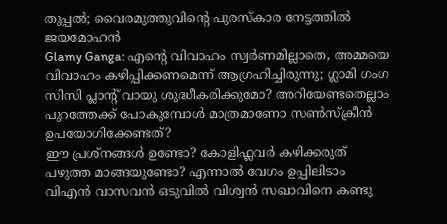തുപ്പൽ; വൈരമുത്തുവിന്റെ പുരസ്കാര നേട്ടത്തിൽ ജയമോഹൻ
Glamy Ganga: എൻ്റെ വിവാഹം സ്വർണമില്ലാതെ, അമ്മയെ വിവാഹം കഴിപ്പിക്കണമെന്ന് ആഗ്രഹിച്ചിരുന്നു; ഗ്ലാമി ഗംഗ
സിസി പ്ലാന്‍റ് വായു ശുദ്ധീകരിക്കുമോ? അറിയേണ്ടതെല്ലാം
പുറത്തേക്ക് പോകുമ്പോള്‍ മാത്രമാണോ സണ്‍സ്‌ക്രീന്‍ ഉപയോഗിക്കേണ്ടത്?
ഈ പ്രശ്നങ്ങൾ ഉണ്ടോ? കോളിഫ്ലവർ കഴിക്കരുത്
പഴുത്ത മാങ്ങയുണ്ടോ? എന്നാല്‍ വേഗം ഉപ്പിലിടാം
വിഎൻ വാസവൻ ഒടുവിൽ വിശ്വൻ സഖാവിനെ കണ്ടു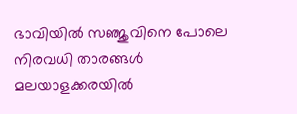ഭാവിയില്‍ സഞ്ജുവിനെ പോലെ നിരവധി താരങ്ങള്‍ മലയാളക്കരയില്‍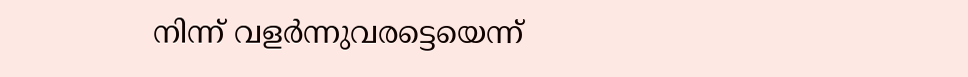നിന്ന്‌ വളര്‍ന്നുവരട്ടെയെന്ന്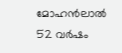മോഹന്‍ലാല്‍
52 വർഷം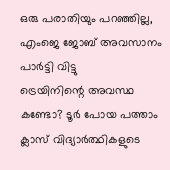ഒരു പരാതിയും പറഞ്ഞില്ല, എംജെ ജോബ് അവസാനം പാർട്ടി വിട്ടു
ട്രെയിനിന്റെ അവസ്ഥ കണ്ടോ? ടൂര്‍ പോയ പത്താം ക്ലാസ് വിദ്യാര്‍ത്ഥികളുടെ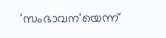'സംഭാവന'യെന്ന്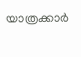യാത്രക്കാര്‍